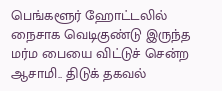பெங்களூர் ஹோட்டலில் நைசாக வெடிகுண்டு இருந்த மர்ம பையை விட்டுச் சென்ற ஆசாமி.. திடுக் தகவல்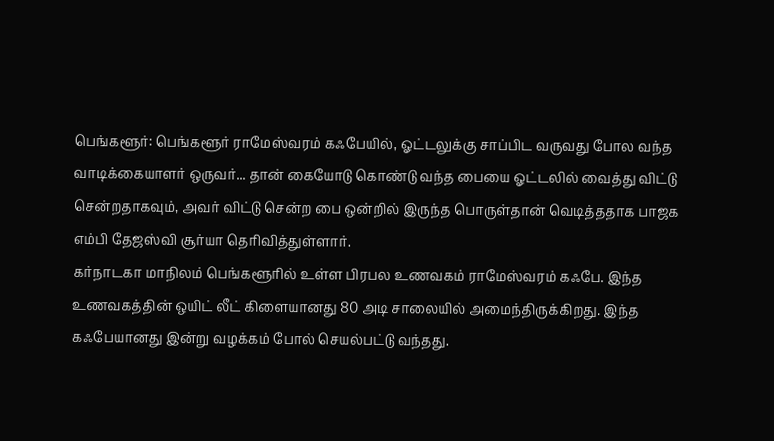பெங்களூர்: பெங்களூர் ராமேஸ்வரம் கஃபேயில், ஓட்டலுக்கு சாப்பிட வருவது போல வந்த வாடிக்கையாளர் ஒருவர்... தான் கையோடு கொண்டு வந்த பையை ஓட்டலில் வைத்து விட்டு சென்றதாகவும், அவர் விட்டு சென்ற பை ஒன்றில் இருந்த பொருள்தான் வெடித்ததாக பாஜக எம்பி தேஜஸ்வி சூர்யா தெரிவித்துள்ளார்.
கர்நாடகா மாநிலம் பெங்களூரில் உள்ள பிரபல உணவகம் ராமேஸ்வரம் கஃபே. இந்த உணவகத்தின் ஒயிட் லீட் கிளையானது 80 அடி சாலையில் அமைந்திருக்கிறது. இந்த கஃபேயானது இன்று வழக்கம் போல் செயல்பட்டு வந்தது.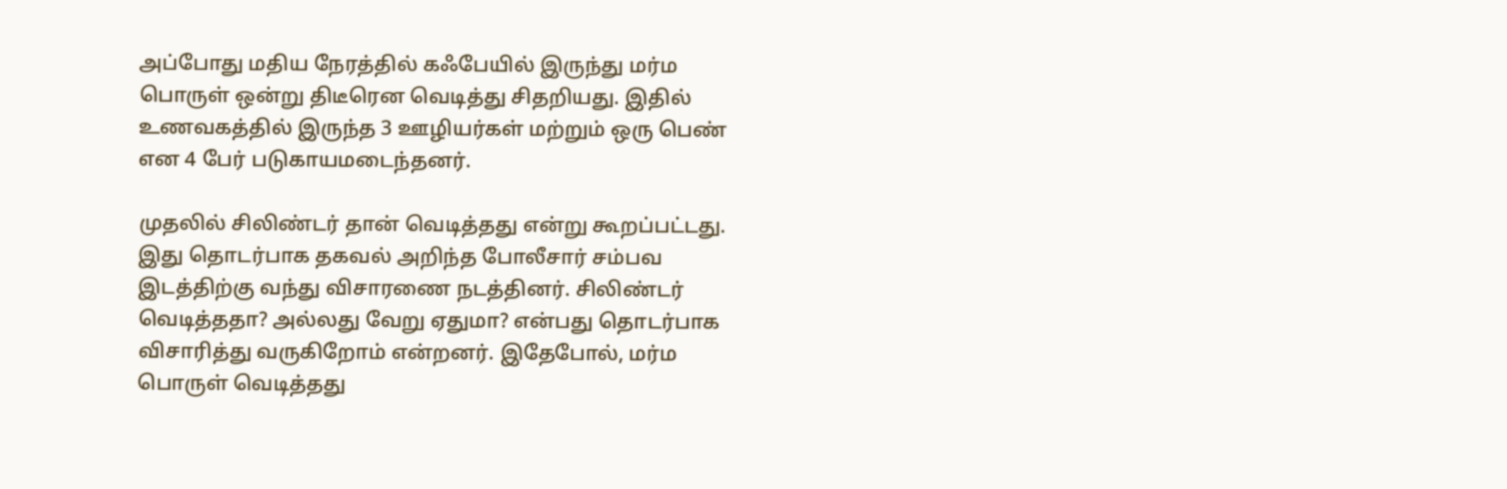அப்போது மதிய நேரத்தில் கஃபேயில் இருந்து மர்ம பொருள் ஒன்று திடீரென வெடித்து சிதறியது. இதில் உணவகத்தில் இருந்த 3 ஊழியர்கள் மற்றும் ஒரு பெண் என 4 பேர் படுகாயமடைந்தனர்.

முதலில் சிலிண்டர் தான் வெடித்தது என்று கூறப்பட்டது. இது தொடர்பாக தகவல் அறிந்த போலீசார் சம்பவ இடத்திற்கு வந்து விசாரணை நடத்தினர். சிலிண்டர் வெடித்ததா? அல்லது வேறு ஏதுமா? என்பது தொடர்பாக விசாரித்து வருகிறோம் என்றனர். இதேபோல், மர்ம பொருள் வெடித்தது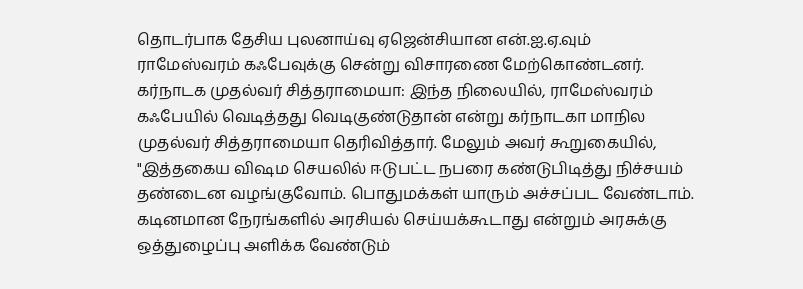தொடர்பாக தேசிய புலனாய்வு ஏஜென்சியான என்.ஐ.ஏ.வும் ராமேஸ்வரம் கஃபேவுக்கு சென்று விசாரணை மேற்கொண்டனர்.
கர்நாடக முதல்வர் சித்தராமையா: இந்த நிலையில், ராமேஸ்வரம் கஃபேயில் வெடித்தது வெடிகுண்டுதான் என்று கர்நாடகா மாநில முதல்வர் சித்தராமையா தெரிவித்தார். மேலும் அவர் கூறுகையில், "இத்தகைய விஷம செயலில் ஈடுபட்ட நபரை கண்டுபிடித்து நிச்சயம் தண்டைன வழங்குவோம். பொதுமக்கள் யாரும் அச்சப்பட வேண்டாம். கடினமான நேரங்களில் அரசியல் செய்யக்கூடாது என்றும் அரசுக்கு ஒத்துழைப்பு அளிக்க வேண்டும்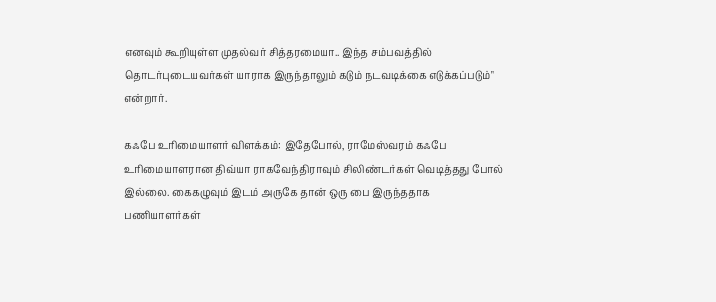எனவும் கூறியுள்ள முதல்வர் சித்தரமையா.. இந்த சம்பவத்தில் தொடர்புடையவர்கள் யாராக இருந்தாலும் கடும் நடவடிக்கை எடுக்கப்படும்" என்றார்.

கஃபே உரிமையாளர் விளக்கம்: இதேபோல், ராமேஸ்வரம் கஃபே உரிமையாளரான திவ்யா ராகவேந்திராவும் சிலிண்டர்கள் வெடித்தது போல் இல்லை. கைகழுவும் இடம் அருகே தான் ஒரு பை இருந்ததாக பணியாளர்கள்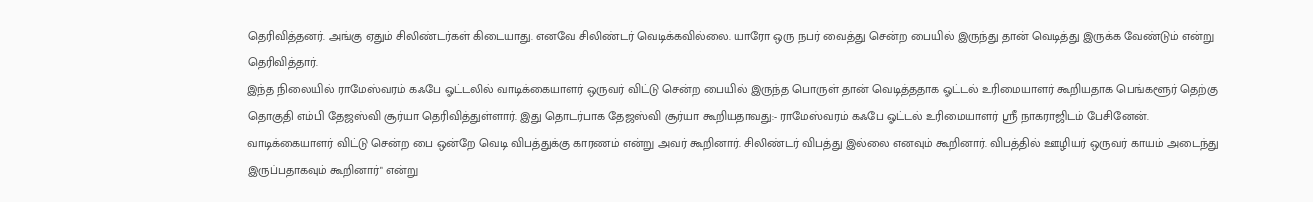தெரிவித்தனர். அங்கு ஏதும் சிலிண்டர்கள் கிடையாது. எனவே சிலிண்டர் வெடிக்கவில்லை. யாரோ ஒரு நபர் வைத்து சென்ற பையில் இருந்து தான் வெடித்து இருக்க வேண்டும் என்று தெரிவித்தார்.
இந்த நிலையில் ராமேஸ்வரம் கஃபே ஓட்டலில் வாடிக்கையாளர் ஒருவர் விட்டு சென்ற பையில் இருந்த பொருள் தான் வெடித்ததாக ஓட்டல் உரிமையாளர் கூறியதாக பெங்களூர் தெற்கு தொகுதி எம்பி தேஜஸ்வி சூர்யா தெரிவித்துள்ளார். இது தொடர்பாக தேஜஸ்வி சூர்யா கூறியதாவது:- ராமேஸ்வரம் கஃபே ஓட்டல் உரிமையாளர் ஸ்ரீ நாகராஜிடம் பேசினேன். வாடிக்கையாளர் விட்டு சென்ற பை ஒன்றே வெடி விபத்துக்கு காரணம் என்று அவர் கூறினார். சிலிண்டர் விபத்து இல்லை எனவும் கூறினார். விபத்தில் ஊழியர் ஒருவர் காயம் அடைந்து இருப்பதாகவும் கூறினார்" என்று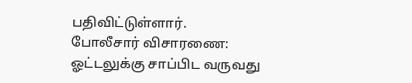பதிவிட்டுள்ளார்.
போலீசார் விசாரணை: ஓட்டலுக்கு சாப்பிட வருவது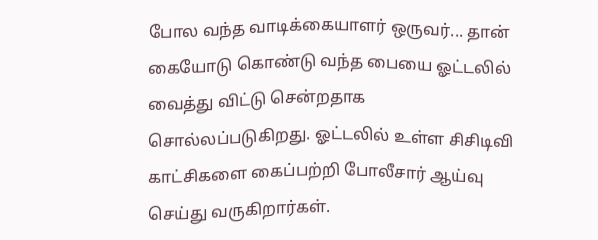போல வந்த வாடிக்கையாளர் ஒருவர்... தான் கையோடு கொண்டு வந்த பையை ஓட்டலில் வைத்து விட்டு சென்றதாக சொல்லப்படுகிறது. ஓட்டலில் உள்ள சிசிடிவி காட்சிகளை கைப்பற்றி போலீசார் ஆய்வு செய்து வருகிறார்கள்.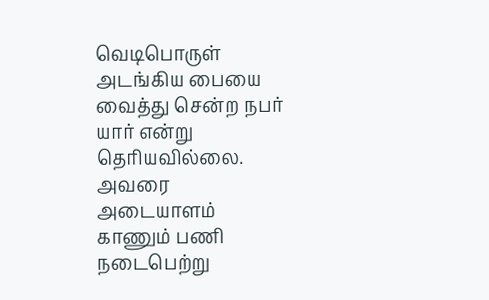வெடிபொருள் அடங்கிய பையை வைத்து சென்ற நபர் யார் என்று தெரியவில்லை. அவரை அடையாளம் காணும் பணி நடைபெற்று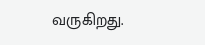வருகிறது.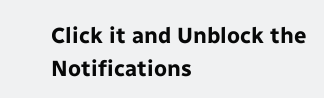Click it and Unblock the Notifications